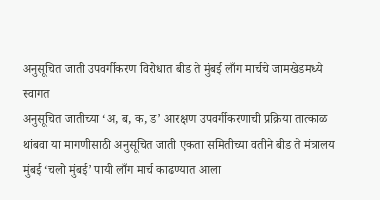अनुसूचित जाती उपवर्गीकरण विरोधात बीड ते मुंबई लाँग मार्चचे जामखेडमध्ये स्वागत
अनुसूचित जातीच्या ‘अ, ब, क, ड’ आरक्षण उपवर्गीकरणाची प्रक्रिया तात्काळ थांबवा या मागणीसाठी अनुसूचित जाती एकता समितीच्या वतीने बीड ते मंत्रालय मुंबई ‘चलो मुंबई’ पायी लाँग मार्च काढण्यात आला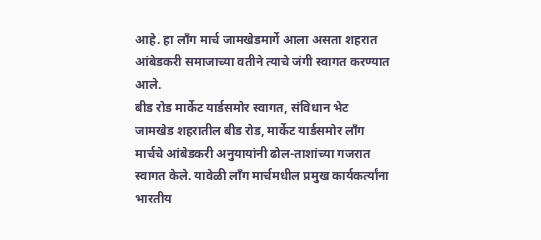आहे. हा लाँग मार्च जामखेडमार्गे आला असता शहरात आंबेडकरी समाजाच्या वतीने त्याचे जंगी स्वागत करण्यात आले.
बीड रोड मार्केट यार्डसमोर स्वागत, संविधान भेट जामखेड शहरातील बीड रोड, मार्केट यार्डसमोर लाँग मार्चचे आंबेडकरी अनुयायांनी ढोल-ताशांच्या गजरात स्वागत केले. यावेळी लाँग मार्चमधील प्रमुख कार्यकर्त्यांना भारतीय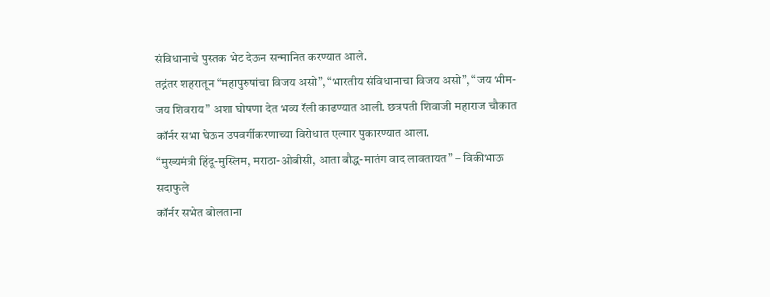संविधानाचे पुस्तक भेट देऊन सन्मानित करण्यात आले.
तद्नंतर शहरातून “महापुरुषांचा विजय असो”, “भारतीय संविधानाचा विजय असो”, “जय भीम-जय शिवराय” अशा घोषणा देत भव्य रॅली काढण्यात आली. छत्रपती शिवाजी महाराज चौकात कॉर्नर सभा घेऊन उपवर्गीकरणाच्या विरोधात एल्गार पुकारण्यात आला.
“मुख्यमंत्री हिंदू-मुस्लिम, मराठा-ओबीसी, आता बौद्ध-मातंग वाद लावतायत” – विकीभाऊ सदाफुले
कॉर्नर सभेत बोलताना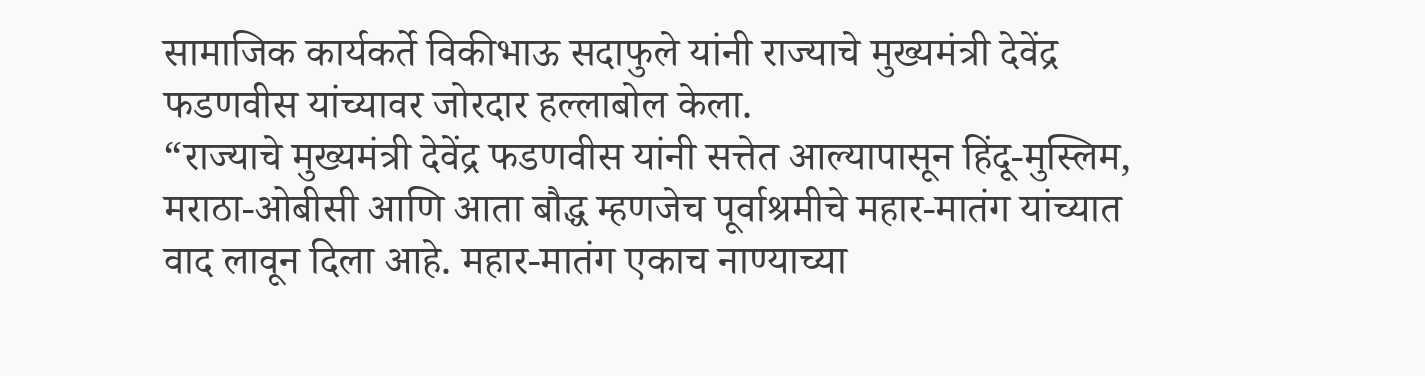सामाजिक कार्यकर्ते विकीभाऊ सदाफुले यांनी राज्याचे मुख्यमंत्री देवेंद्र फडणवीस यांच्यावर जोरदार हल्लाबोल केला.
“राज्याचे मुख्यमंत्री देवेंद्र फडणवीस यांनी सत्तेत आल्यापासून हिंदू-मुस्लिम, मराठा-ओबीसी आणि आता बौद्ध म्हणजेच पूर्वाश्रमीचे महार-मातंग यांच्यात वाद लावून दिला आहे. महार-मातंग एकाच नाण्याच्या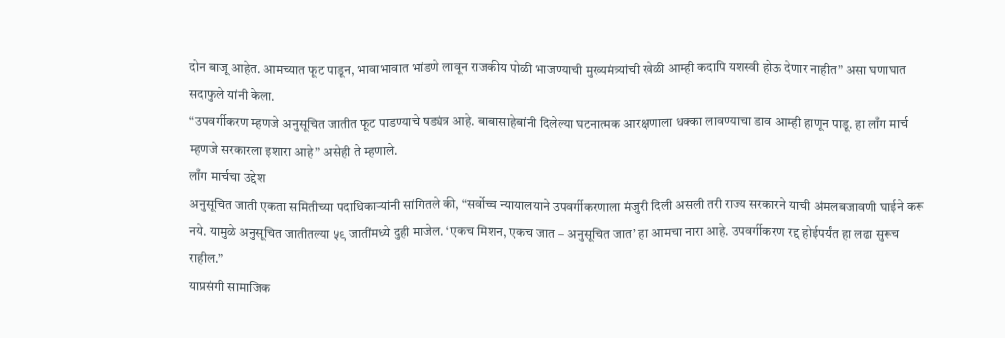दोन बाजू आहेत. आमच्यात फूट पाडून, भावाभावात भांडणे लावून राजकीय पोळी भाजण्याची मुख्यमंत्र्यांची खेळी आम्ही कदापि यशस्वी होऊ देणार नाहीत” असा घणाघात सदाफुले यांनी केला.
“उपवर्गीकरण म्हणजे अनुसूचित जातीत फूट पाडण्याचे षड्यंत्र आहे. बाबासाहेबांनी दिलेल्या घटनात्मक आरक्षणाला धक्का लावण्याचा डाव आम्ही हाणून पाडू. हा लाँग मार्च म्हणजे सरकारला इशारा आहे” असेही ते म्हणाले.
लाँग मार्चचा उद्देश
अनुसूचित जाती एकता समितीच्या पदाधिकाऱ्यांनी सांगितले की, “सर्वोच्च न्यायालयाने उपवर्गीकरणाला मंजुरी दिली असली तरी राज्य सरकारने याची अंमलबजावणी घाईने करू नये. यामुळे अनुसूचित जातीतल्या ५९ जातींमध्ये दुही माजेल. ‘एकच मिशन, एकच जात – अनुसूचित जात’ हा आमचा नारा आहे. उपवर्गीकरण रद्द होईपर्यंत हा लढा सुरूच राहील.”
याप्रसंगी सामाजिक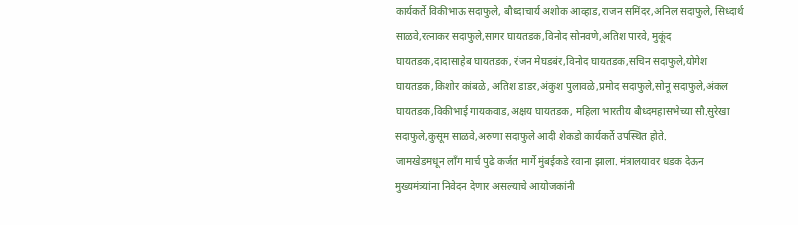कार्यकर्ते विकीभाऊ सदाफुले, बौध्दाचार्य अशोक आव्हाड,राजन समिंदर,अनिल सदाफुले, सिध्दार्थ साळवे,रत्नाकर सदाफुले,सागर घायतडक,विनोद सोनवणे,अतिश पारवे, मुकूंद घायतडक,दादासाहेब घायतडक, रंजन मेघडबंर,विनोद घायतडक,सचिन सदाफुले,योगेश घायतडक,किशोर कांबळे, अतिश डाडर,अंकुश पुलावळे,प्रमोद सदाफुले,सोनू सदाफुले,अंकल घायतडक,विकीभाई गायकवाड,अक्षय घायतडक, महिला भारतीय बौध्दमहासभेच्या सौ.सुरेखा सदाफुले,कुसूम साळवे,अरुणा सदाफुले आदी शेकडो कार्यकर्ते उपस्थित होते.
जामखेडमधून लाँग मार्च पुढे कर्जत मार्गे मुंबईकडे रवाना झाला. मंत्रालयावर धडक देऊन मुख्यमंत्र्यांना निवेदन देणार असल्याचे आयोजकांनी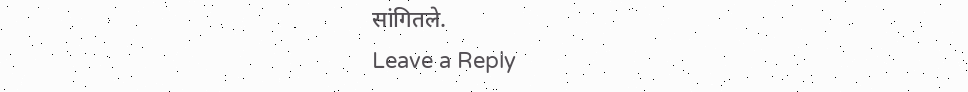सांगितले.
Leave a Reply